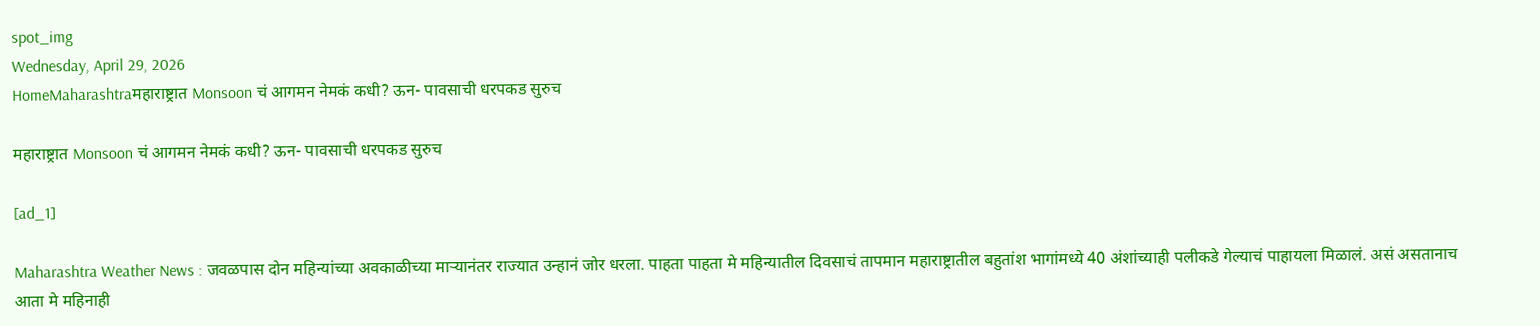spot_img
Wednesday, April 29, 2026
HomeMaharashtraमहाराष्ट्रात Monsoon चं आगमन नेमकं कधी? ऊन- पावसाची धरपकड सुरुच

महाराष्ट्रात Monsoon चं आगमन नेमकं कधी? ऊन- पावसाची धरपकड सुरुच

[ad_1]

Maharashtra Weather News : जवळपास दोन महिन्यांच्या अवकाळीच्या माऱ्यानंतर राज्यात उन्हानं जोर धरला. पाहता पाहता मे महिन्यातील दिवसाचं तापमान महाराष्ट्रातील बहुतांश भागांमध्ये 40 अंशांच्याही पलीकडे गेल्याचं पाहायला मिळालं. असं असतानाच आता मे महिनाही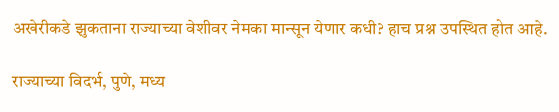अखेरीकडे झुकताना राज्याच्या वेशीवर नेमका मान्सून येणार कधी? हाच प्रश्न उपस्थित होत आहे.

राज्याच्या विदर्भ, पुणे, मध्य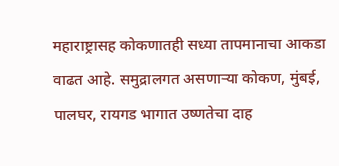महाराष्ट्रासह कोकणातही सध्या तापमानाचा आकडा वाढत आहे. समुद्रालगत असणाऱ्या कोकण, मुंबई, पालघर, रायगड भागात उष्णतेचा दाह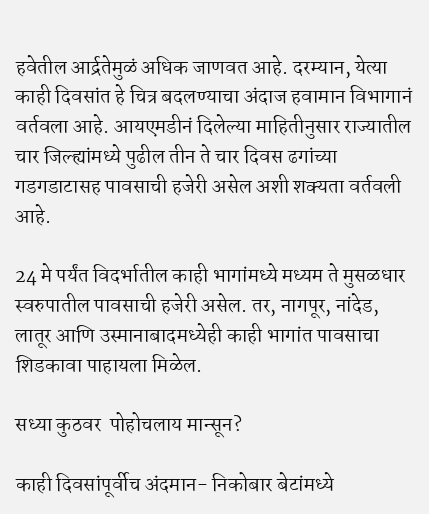हवेतील आर्द्रतेमुळं अधिक जाणवत आहे. दरम्यान, येत्या काही दिवसांत हे चित्र बदलण्याचा अंदाज हवामान विभागानं वर्तवला आहे. आयएमडीनं दिलेल्या माहितीनुसार राज्यातील चार जिल्ह्यांमध्ये पुढील तीन ते चार दिवस ढगांच्या गडगडाटासह पावसाची हजेरी असेल अशी शक्यता वर्तवली आहे.

24 मे पर्यंत विदर्भातील काही भागांमध्ये मध्यम ते मुसळधार स्वरुपातील पावसाची हजेरी असेल. तर, नागपूर, नांदेड, लातूर आणि उस्मानाबादमध्येही काही भागांत पावसाचा शिडकावा पाहायला मिळेल.

सध्या कुठवर  पोहोचलाय मान्सून?

काही दिवसांपूर्वीच अंदमान- निकोबार बेटांमध्ये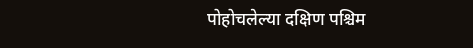पोहोचलेल्या दक्षिण पश्चिम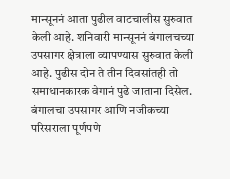मान्सूननं आता पुढील वाटचालीस सुरुवात केली आहे. शनिवारी मान्सूननं बंगालचच्या उपसागर क्षेत्राला व्यापण्यास सुरुवात केली आहे. पुढीस दोन ते तीन दिवसांतही तो समाधानकारक वेगानं पुढे जाताना दिसेल. बंगालचा उपसागर आणि नजीकच्या परिसराला पूर्णपणे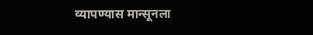व्यापण्यास मान्सूनला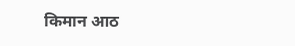किमान आठ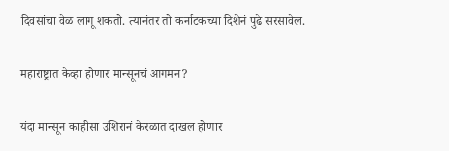दिवसांचा वेळ लागू शकतो. त्यानंतर तो कर्नाटकच्या दिशेनं पुढे सरसावेल.

महाराष्ट्रात केव्हा होणार मान्सूनचं आगमन?

यंदा मान्सून काहीसा उशिरानं केरळात दाखल होणार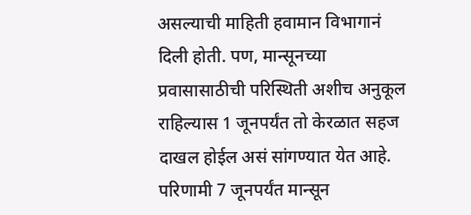असल्याची माहिती हवामान विभागानं दिली होती. पण, मान्सूनच्या प्रवासासाठीची परिस्थिती अशीच अनुकूल राहिल्यास 1 जूनपर्यंत तो केरळात सहज दाखल होईल असं सांगण्यात येत आहे. परिणामी 7 जूनपर्यंत मान्सून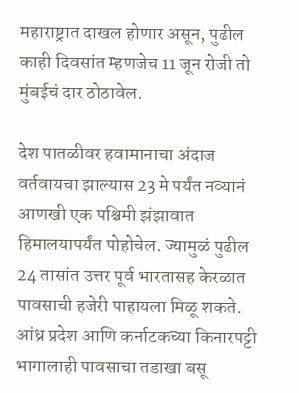महाराष्ट्रात दाखल होणार असून, पुढील काही दिवसांत म्हणजेच 11 जून रोजी तो मुंबईचं दार ठोठावेल.

देश पातळीवर हवामानाचा अंदाज वर्तवायचा झाल्यास 23 मे पर्यंत नव्यानं आणखी एक पश्चिमी झंझावात हिमालयापर्यंत पोहोचेल. ज्यामुळं पुढील 24 तासांत उत्तर पूर्व भारतासह केरळात पावसाची हजेरी पाहायला मिळू शकते. आंध्र प्रदेश आणि कर्नाटकच्या किनारपट्टी भागालाही पावसाचा तडाखा बसू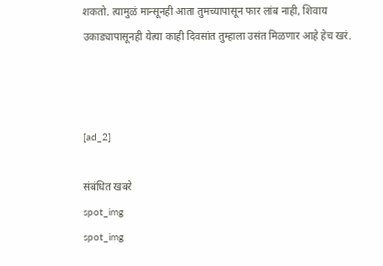शकतो. त्यामुळं मान्सूनही आता तुमच्यापासून फार लांब नाही, शिवाय उकाड्यापासूनही येत्या काही दिवसांत तुम्हाला उसंत मिळणार आहे हेच खरं.



[ad_2]

संबंधित खबरे
spot_img
spot_img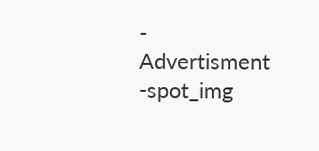- Advertisment -spot_img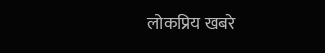लोकप्रिय खबरे